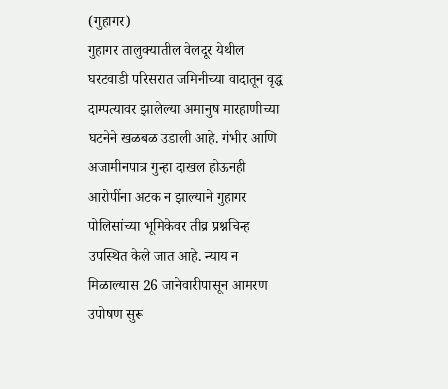(गुहागर)
गुहागर तालुक्यातील वेलदूर येथील घरटवाडी परिसरात जमिनीच्या वादातून वृद्ध दाम्पत्यावर झालेल्या अमानुष मारहाणीच्या घटनेने खळबळ उडाली आहे. गंभीर आणि अजामीनपात्र गुन्हा दाखल होऊनही आरोपींना अटक न झाल्याने गुहागर पोलिसांच्या भूमिकेवर तीव्र प्रश्नचिन्ह उपस्थित केले जात आहे. न्याय न मिळाल्यास 26 जानेवारीपासून आमरण उपोषण सुरू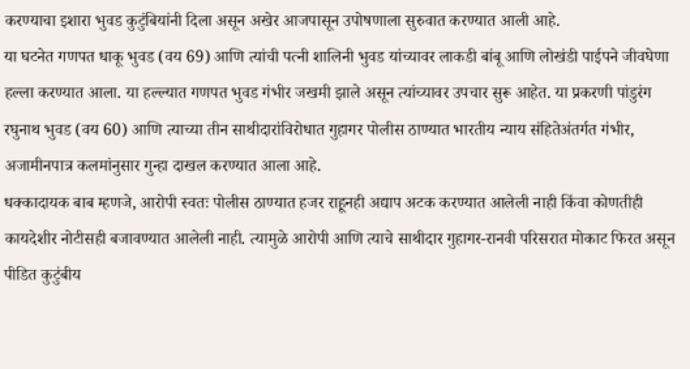करण्याचा इशारा भुवड कुटुंबियांनी दिला असून अखेर आजपासून उपोषणाला सुरुवात करण्यात आली आहे.
या घटनेत गणपत धाकू भुवड (वय 69) आणि त्यांची पत्नी शालिनी भुवड यांच्यावर लाकडी बांबू आणि लोखंडी पाईपने जीवघेणा हल्ला करण्यात आला. या हल्ल्यात गणपत भुवड गंभीर जखमी झाले असून त्यांच्यावर उपचार सुरू आहेत. या प्रकरणी पांडुरंग रघुनाथ भुवड (वय 60) आणि त्याच्या तीन साथीदारांविरोधात गुहागर पोलीस ठाण्यात भारतीय न्याय संहितेअंतर्गत गंभीर, अजामीनपात्र कलमांनुसार गुन्हा दाखल करण्यात आला आहे.
धक्कादायक बाब म्हणजे, आरोपी स्वतः पोलीस ठाण्यात हजर राहूनही अद्याप अटक करण्यात आलेली नाही किंवा कोणतीही कायदेशीर नोटीसही बजावण्यात आलेली नाही. त्यामुळे आरोपी आणि त्याचे साथीदार गुहागर-रानवी परिसरात मोकाट फिरत असून पीडित कुटुंबीय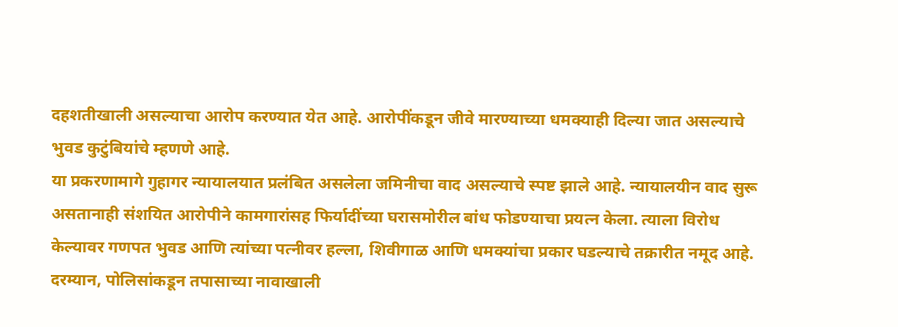दहशतीखाली असल्याचा आरोप करण्यात येत आहे. आरोपींकडून जीवे मारण्याच्या धमक्याही दिल्या जात असल्याचे भुवड कुटुंबियांचे म्हणणे आहे.
या प्रकरणामागे गुहागर न्यायालयात प्रलंबित असलेला जमिनीचा वाद असल्याचे स्पष्ट झाले आहे. न्यायालयीन वाद सुरू असतानाही संशयित आरोपीने कामगारांसह फिर्यादींच्या घरासमोरील बांध फोडण्याचा प्रयत्न केला. त्याला विरोध केल्यावर गणपत भुवड आणि त्यांच्या पत्नीवर हल्ला, शिवीगाळ आणि धमक्यांचा प्रकार घडल्याचे तक्रारीत नमूद आहे.
दरम्यान, पोलिसांकडून तपासाच्या नावाखाली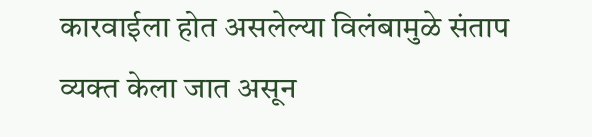कारवाईला होत असलेल्या विलंबामुळे संताप व्यक्त केला जात असून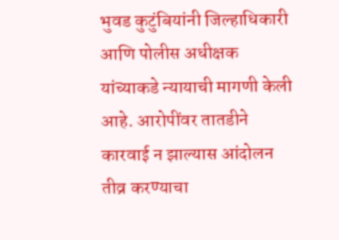भुवड कुटुंबियांनी जिल्हाधिकारी आणि पोलीस अधीक्षक यांच्याकडे न्यायाची मागणी केली आहे. आरोपींवर तातडीने कारवाई न झाल्यास आंदोलन तीव्र करण्याचा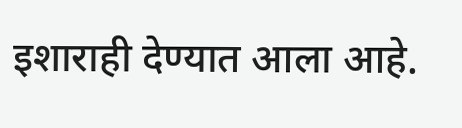इशाराही देण्यात आला आहे.